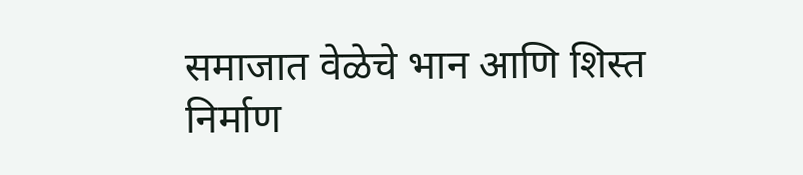समाजात वेळेचे भान आणि शिस्त निर्माण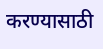करण्यासाठी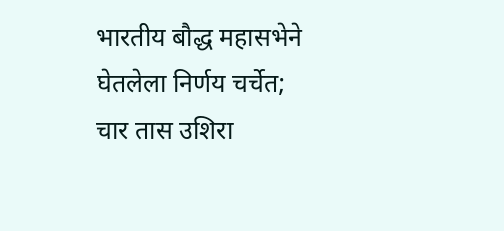भारतीय बौद्ध महासभेने घेतलेला निर्णय चर्चेत; चार तास उशिरा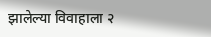झालेल्या विवाहाला २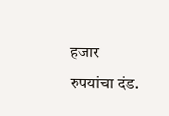हजार रुपयांचा दंड.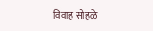विवाह सोहळे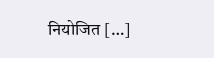नियोजित […]